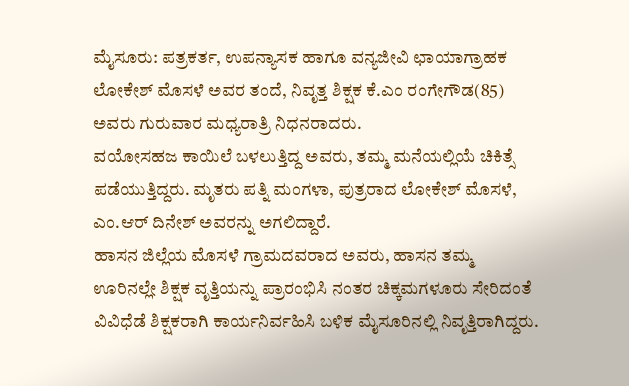ಮೈಸೂರು: ಪತ್ರಕರ್ತ, ಉಪನ್ಯಾಸಕ ಹಾಗೂ ವನ್ಯಜೀವಿ ಛಾಯಾಗ್ರಾಹಕ ಲೋಕೇಶ್ ಮೊಸಳೆ ಅವರ ತಂದೆ, ನಿವೃತ್ತ ಶಿಕ್ಷಕ ಕೆ.ಎಂ ರಂಗೇಗೌಡ(85) ಅವರು ಗುರುವಾರ ಮಧ್ಯರಾತ್ರಿ ನಿಧನರಾದರು.
ವಯೋಸಹಜ ಕಾಯಿಲೆ ಬಳಲುತ್ತಿದ್ದ ಅವರು, ತಮ್ಮ ಮನೆಯಲ್ಲಿಯೆ ಚಿಕಿತ್ಸೆ ಪಡೆಯುತ್ತಿದ್ದರು. ಮೃತರು ಪತ್ನಿ ಮಂಗಳಾ, ಪುತ್ರರಾದ ಲೋಕೇಶ್ ಮೊಸಳೆ, ಎಂ.ಆರ್ ದಿನೇಶ್ ಅವರನ್ನು ಅಗಲಿದ್ದಾರೆ.
ಹಾಸನ ಜಿಲ್ಲೆಯ ಮೊಸಳೆ ಗ್ರಾಮದವರಾದ ಅವರು, ಹಾಸನ ತಮ್ಮ ಊರಿನಲ್ಲೇ ಶಿಕ್ಷಕ ವೃತ್ತಿಯನ್ನು ಪ್ರಾರಂಭಿಸಿ ನಂತರ ಚಿಕ್ಕಮಗಳೂರು ಸೇರಿದಂತೆ ವಿವಿಧೆಡೆ ಶಿಕ್ಷಕರಾಗಿ ಕಾರ್ಯನಿರ್ವಹಿಸಿ ಬಳಿಕ ಮೈಸೂರಿನಲ್ಲಿ ನಿವೃತ್ತಿರಾಗಿದ್ದರು.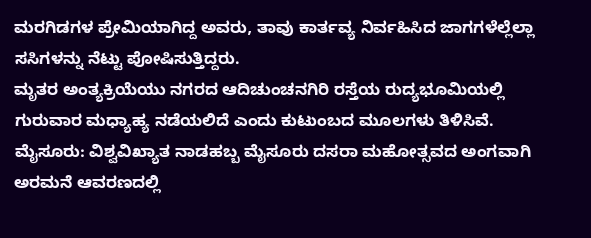ಮರಗಿಡಗಳ ಪ್ರೇಮಿಯಾಗಿದ್ದ ಅವರು, ತಾವು ಕಾರ್ತವ್ಯ ನಿರ್ವಹಿಸಿದ ಜಾಗಗಳೆಲ್ಲೆಲ್ಲಾ ಸಸಿಗಳನ್ನು ನೆಟ್ಟು ಪೋಷಿಸುತ್ತಿದ್ದರು.
ಮೃತರ ಅಂತ್ಯಕ್ರಿಯೆಯು ನಗರದ ಆದಿಚುಂಚನಗಿರಿ ರಸ್ತೆಯ ರುದ್ಯಭೂಮಿಯಲ್ಲಿ ಗುರುವಾರ ಮಧ್ಯಾಹ್ಯ ನಡೆಯಲಿದೆ ಎಂದು ಕುಟುಂಬದ ಮೂಲಗಳು ತಿಳಿಸಿವೆ.
ಮೈಸೂರು: ವಿಶ್ವವಿಖ್ಯಾತ ನಾಡಹಬ್ಬ ಮೈಸೂರು ದಸರಾ ಮಹೋತ್ಸವದ ಅಂಗವಾಗಿ ಅರಮನೆ ಆವರಣದಲ್ಲಿ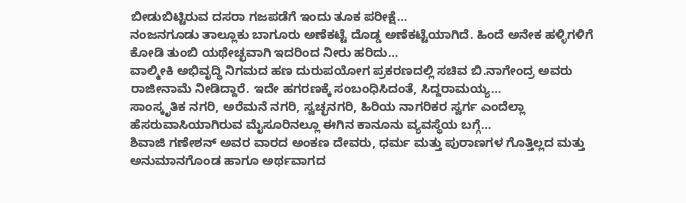ಬೀಡುಬಿಟ್ಟಿರುವ ದಸರಾ ಗಜಪಡೆಗೆ ಇಂದು ತೂಕ ಪರೀಕ್ಷೆ…
ನಂಜನಗೂಡು ತಾಲ್ಲೂಕು ಬಾಗೂರು ಅಣೆಕಟ್ಟೆ ದೊಡ್ಡ ಅಣೆಕಟ್ಟೆಯಾಗಿದೆ. ಹಿಂದೆ ಅನೇಕ ಹಳ್ಳಿಗಳಿಗೆ ಕೋಡಿ ತುಂಬಿ ಯಥೇಚ್ಛವಾಗಿ ಇದರಿಂದ ನೀರು ಹರಿದು…
ವಾಲ್ಮೀಕಿ ಅಭಿವೃದ್ಧಿ ನಿಗಮದ ಹಣ ದುರುಪಯೋಗ ಪ್ರಕರಣದಲ್ಲಿ ಸಚಿವ ಬಿ.ನಾಗೇಂದ್ರ ಅವರು ರಾಜೀನಾಮೆ ನೀಡಿದ್ದಾರೆ. ಇದೇ ಹಗರಣಕ್ಕೆ ಸಂಬಂಧಿಸಿದಂತೆ, ಸಿದ್ದರಾಮಯ್ಯ…
ಸಾಂಸ್ಕೃತಿಕ ನಗರಿ, ಅರೆಮನೆ ನಗರಿ, ಸ್ವಚ್ಛನಗರಿ, ಹಿರಿಯ ನಾಗರಿಕರ ಸ್ವರ್ಗ ಎಂದೆಲ್ಲಾ ಹೆಸರುವಾಸಿಯಾಗಿರುವ ಮೈಸೂರಿನಲ್ಲೂ ಈಗಿನ ಕಾನೂನು ವ್ಯವಸ್ಥೆಯ ಬಗ್ಗೆ…
ಶಿವಾಜಿ ಗಣೇಶನ್ ಅವರ ವಾರದ ಅಂಕಣ ದೇವರು, ಧರ್ಮ ಮತ್ತು ಪುರಾಣಗಳ ಗೊತ್ತಿಲ್ಲದ ಮತ್ತು ಅನುಮಾನಗೊಂಡ ಹಾಗೂ ಅರ್ಥವಾಗದ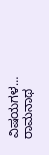ವಿಷಯಗಳ…
ರಾಮನಾಥ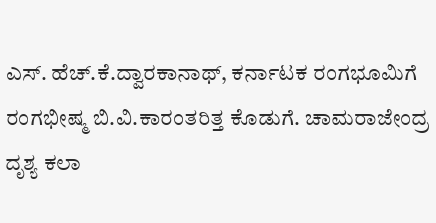ಎಸ್. ಹೆಚ್.ಕೆ.ದ್ವಾರಕಾನಾಥ್, ಕರ್ನಾಟಕ ರಂಗಭೂಮಿಗೆ ರಂಗಭೀಷ್ಮ ಬಿ.ವಿ.ಕಾರಂತರಿತ್ತ ಕೊಡುಗೆ. ಚಾಮರಾಜೇಂದ್ರ ದೃಶ್ಯ ಕಲಾ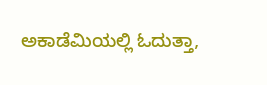ಅಕಾಡೆಮಿಯಲ್ಲಿ ಓದುತ್ತಾ,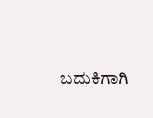ಬದುಕಿಗಾಗಿ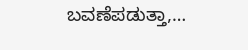ಬವಣೆಪಡುತ್ತಾ,…